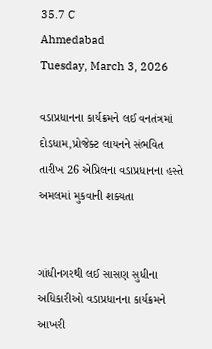35.7 C
Ahmedabad
Tuesday, March 3, 2026

વડાપ્રધાનના કાર્યક્રમને લઈ વનતંત્રમાં દોડધામ,પ્રોજેક્ટ લાયનને સંભવિત તારીખ 26 એપ્રિલના વડાપ્રધાનના હસ્તે અમલમાં મુકવાની શક્યતા


ગાંધીનગરથી લઈ સાસણ સુધીના અધિકારીઓ વડાપ્રધાનના કાર્યક્રમને આખરી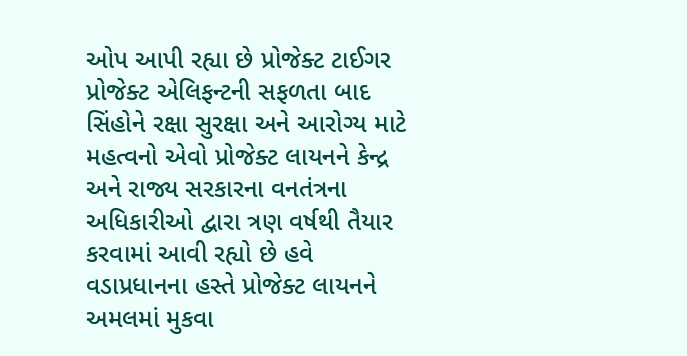ઓપ આપી રહ્યા છે પ્રોજેક્ટ ટાઈગર પ્રોજેક્ટ એલિફન્ટની સફળતા બાદ સિંહોને રક્ષા સુરક્ષા અને આરોગ્ય માટે મહત્વનો એવો પ્રોજેક્ટ લાયનને કેન્દ્ર અને રાજ્ય સરકારના વનતંત્રના અધિકારીઓ દ્વારા ત્રણ વર્ષથી તૈયાર કરવામાં આવી રહ્યો છે હવે વડાપ્રધાનના હસ્તે પ્રોજેક્ટ લાયનને અમલમાં મુકવા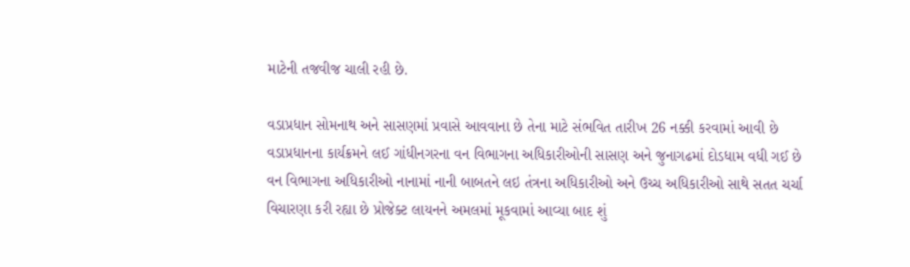માટેની તજવીજ ચાલી રહી છે.

વડાપ્રધાન સોમનાથ અને સાસણમાં પ્રવાસે આવવાના છે તેના માટે સંભવિત તારીખ 26 નક્કી કરવામાં આવી છે વડાપ્રધાનના કાર્યક્રમને લઈ ગાંધીનગરના વન વિભાગના અધિકારીઓની સાસણ અને જુનાગઢમાં દોડધામ વધી ગઈ છે વન વિભાગના અધિકારીઓ નાનામાં નાની બાબતને લઇ તંત્રના અધિકારીઓ અને ઉચ્ચ અધિકારીઓ સાથે સતત ચર્ચા વિચારણા કરી રહ્યા છે પ્રોજેક્ટ લાયનને અમલમાં મૂકવામાં આવ્યા બાદ શું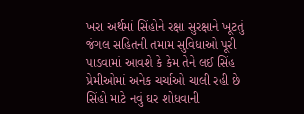ખરા અર્થમાં સિંહોને રક્ષા સુરક્ષાને ખૂટતું જંગલ સહિતની તમામ સુવિધાઓ પૂરી પાડવામાં આવશે કે કેમ તેને લઈ સિંહ પ્રેમીઓમાં અનેક ચર્ચાઓ ચાલી રહી છે સિંહો માટે નવું ઘર શોધવાની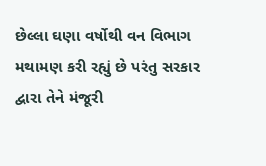છેલ્લા ઘણા વર્ષોથી વન વિભાગ મથામણ કરી રહ્યું છે પરંતુ સરકાર દ્વારા તેને મંજૂરી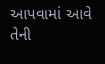આપવામાં આવે તેની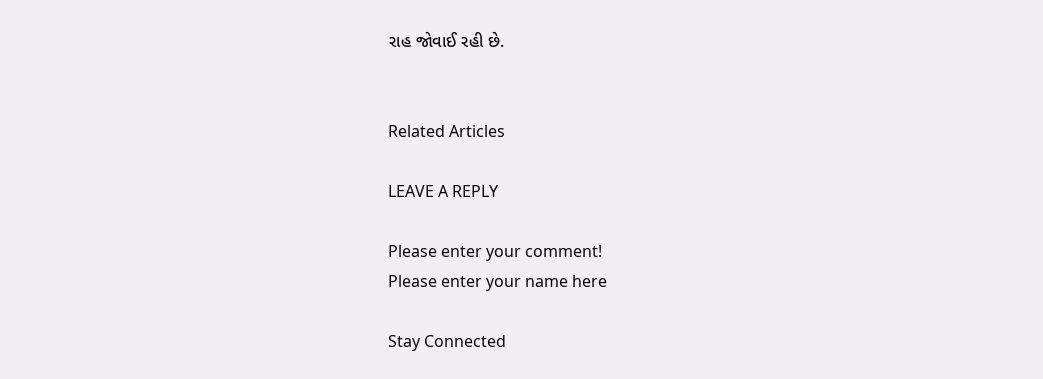રાહ જોવાઈ રહી છે.


Related Articles

LEAVE A REPLY

Please enter your comment!
Please enter your name here

Stay Connected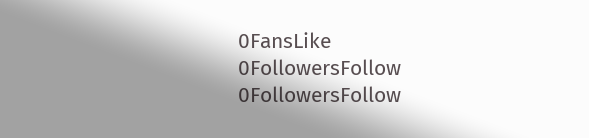0FansLike
0FollowersFollow
0FollowersFollow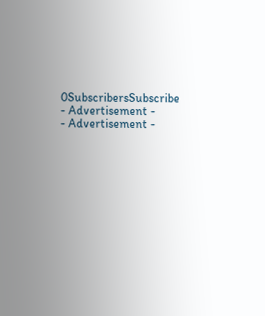0SubscribersSubscribe
- Advertisement -
- Advertisement -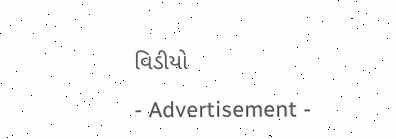વિડીયો

- Advertisement -